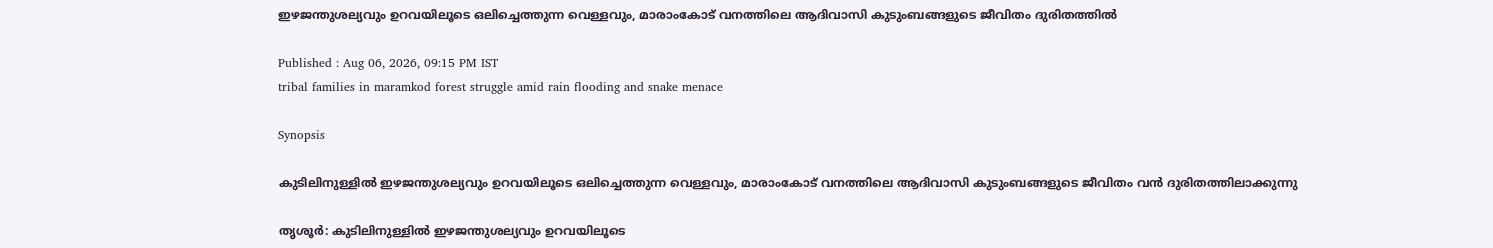ഇഴജന്തുശല്യവും ഉറവയിലൂടെ ഒലിച്ചെത്തുന്ന വെള്ളവും, മാരാംകോട് വനത്തിലെ ആദിവാസി കുടുംബങ്ങളുടെ ജീവിതം ദുരിതത്തിൽ

Published : Aug 06, 2026, 09:15 PM IST
tribal families in maramkod forest struggle amid rain flooding and snake menace

Synopsis

കുടിലിനുള്ളില്‍ ഇഴജന്തുശല്യവും ഉറവയിലൂടെ ഒലിച്ചെത്തുന്ന വെള്ളവും, മാരാംകോട് വനത്തിലെ ആദിവാസി കുടുംബങ്ങളുടെ ജീവിതം വന്‍ ദുരിതത്തിലാക്കുന്നു

തൃശൂര്‍: കുടിലിനുള്ളില്‍ ഇഴജന്തുശല്യവും ഉറവയിലൂടെ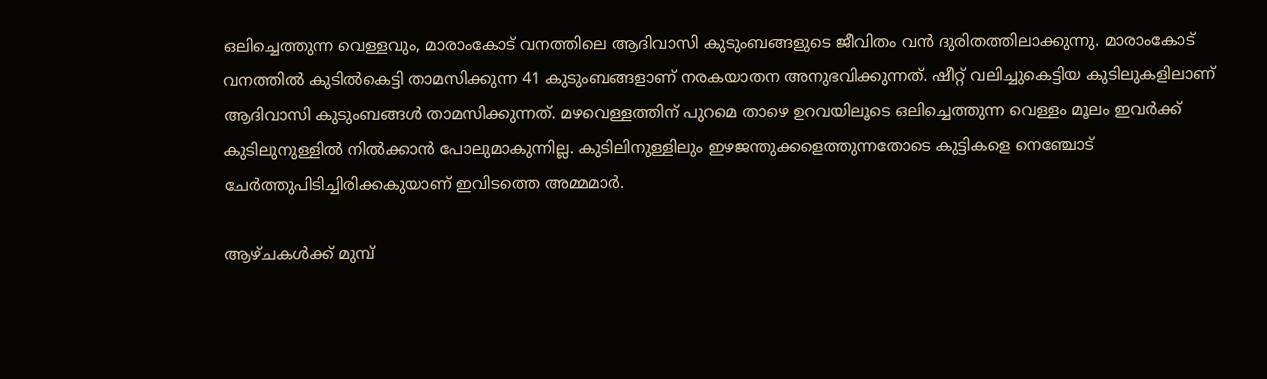ഒലിച്ചെത്തുന്ന വെള്ളവും, മാരാംകോട് വനത്തിലെ ആദിവാസി കുടുംബങ്ങളുടെ ജീവിതം വന്‍ ദുരിതത്തിലാക്കുന്നു. മാരാംകോട് വനത്തില്‍ കുടില്‍കെട്ടി താമസിക്കുന്ന 41 കുടുംബങ്ങളാണ് നരകയാതന അനുഭവിക്കുന്നത്. ഷീറ്റ് വലിച്ചുകെട്ടിയ കുടിലുകളിലാണ് ആദിവാസി കുടുംബങ്ങള്‍ താമസിക്കുന്നത്. മഴവെള്ളത്തിന് പുറമെ താഴെ ഉറവയിലൂടെ ഒലിച്ചെത്തുന്ന വെള്ളം മൂലം ഇവര്‍ക്ക് കുടിലുനുള്ളില്‍ നില്‍ക്കാന്‍ പോലുമാകുന്നില്ല. കുടിലിനുള്ളിലും ഇഴജന്തുക്കളെത്തുന്നതോടെ കുട്ടികളെ നെഞ്ചോട് ചേര്‍ത്തുപിടിച്ചിരിക്കകുയാണ് ഇവിടത്തെ അമ്മമാര്‍.

ആഴ്ചകള്‍ക്ക് മുമ്പ്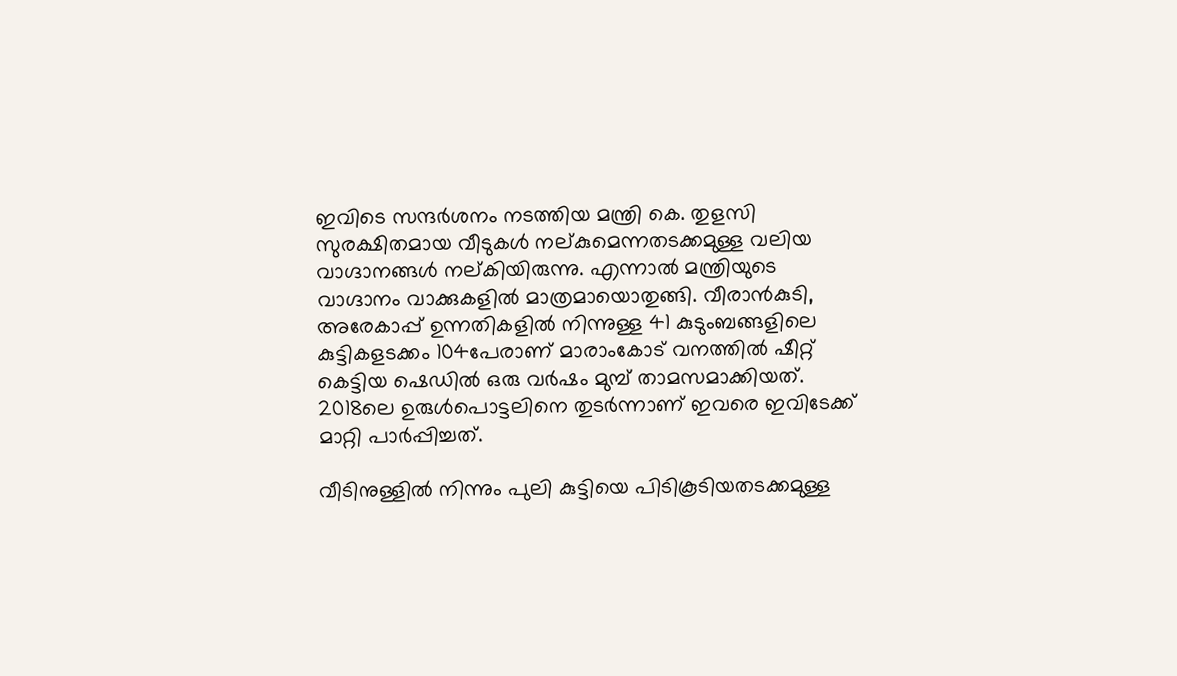ഇവിടെ സന്ദര്‍ശനം നടത്തിയ മന്ത്രി കെ. തുളസി സുരക്ഷിതമായ വീടുകള്‍ നല്കുമെന്നതടക്കമുള്ള വലിയ വാഗ്ദാനങ്ങള്‍ നല്കിയിരുന്നു. എന്നാല്‍ മന്ത്രിയുടെ വാഗ്ദാനം വാക്കുകളില്‍ മാത്രമായൊതുങ്ങി. വീരാന്‍കുടി, അരേകാപ്പ് ഉന്നതികളില്‍ നിന്നുള്ള 41 കുടുംബങ്ങളിലെ കുട്ടികളടക്കം 104പേരാണ് മാരാംകോട് വനത്തില്‍ ഷീറ്റ് കെട്ടിയ ഷെഡില്‍ ഒരു വര്‍ഷം മുമ്പ് താമസമാക്കിയത്. 2018ലെ ഉരുള്‍പൊട്ടലിനെ തുടര്‍ന്നാണ് ഇവരെ ഇവിടേക്ക് മാറ്റി പാര്‍പ്പിച്ചത്.

വീടിനുള്ളില്‍ നിന്നും പുലി കുട്ടിയെ പിടികൂടിയതടക്കമുള്ള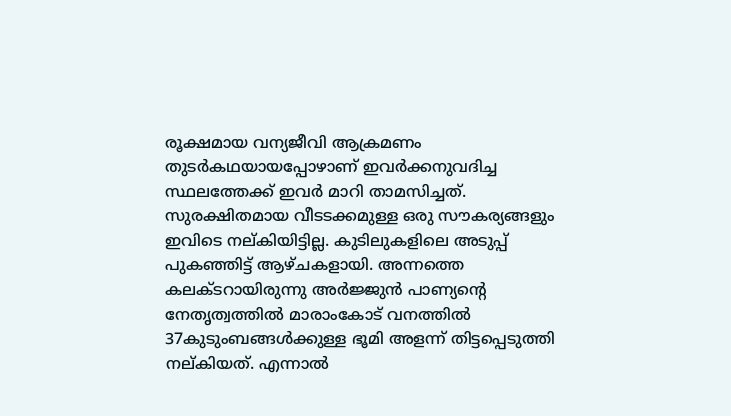രൂക്ഷമായ വന്യജീവി ആക്രമണം തുടര്‍കഥയായപ്പോഴാണ് ഇവര്‍ക്കനുവദിച്ച സ്ഥലത്തേക്ക് ഇവര്‍ മാറി താമസിച്ചത്. സുരക്ഷിതമായ വീടടക്കമുള്ള ഒരു സൗകര്യങ്ങളും ഇവിടെ നല്കിയിട്ടില്ല. കുടിലുകളിലെ അടുപ്പ് പുകഞ്ഞിട്ട് ആഴ്ചകളായി. അന്നത്തെ കലക്ടറായിരുന്നു അര്‍ജ്ജുന്‍ പാണ്യന്‍റെ നേതൃത്വത്തില്‍ മാരാംകോട് വനത്തില്‍ 37കുടുംബങ്ങള്‍ക്കുള്ള ഭൂമി അളന്ന് തിട്ടപ്പെടുത്തി നല്കിയത്. എന്നാല്‍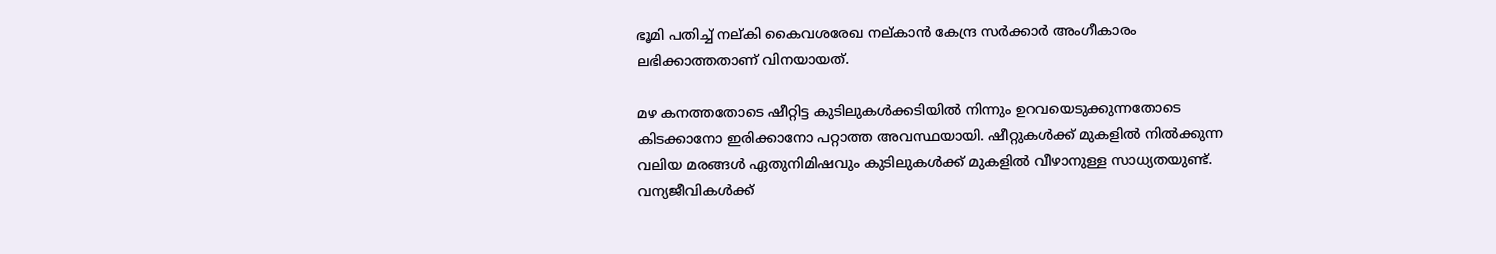ഭൂമി പതിച്ച് നല്കി കൈവശരേഖ നല്കാന്‍ കേന്ദ്ര സര്‍ക്കാര്‍ അംഗീകാരം ലഭിക്കാത്തതാണ് വിനയായത്.

മഴ കനത്തതോടെ ഷീറ്റിട്ട കുടിലുകള്‍ക്കടിയില്‍ നിന്നും ഉറവയെടുക്കുന്നതോടെ കിടക്കാനോ ഇരിക്കാനോ പറ്റാത്ത അവസ്ഥയായി. ഷീറ്റുകള്‍ക്ക് മുകളില്‍ നില്‍ക്കുന്ന വലിയ മരങ്ങള്‍ ഏതുനിമിഷവും കുടിലുകള്‍ക്ക് മുകളില്‍ വീഴാനുള്ള സാധ്യതയുണ്ട്. വന്യജീവികള്‍ക്ക്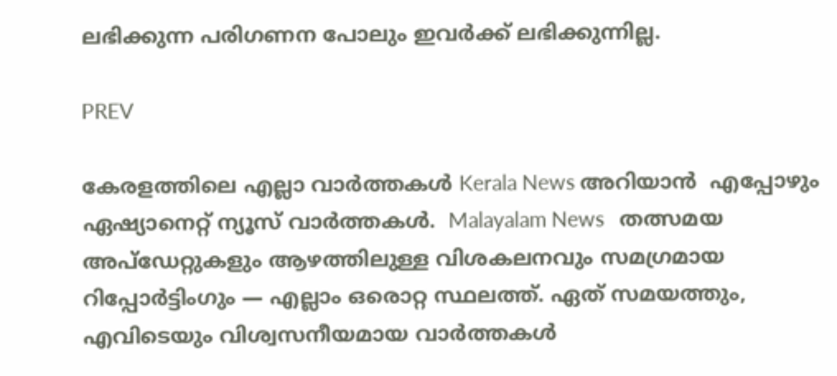ലഭിക്കുന്ന പരിഗണന പോലും ഇവര്‍ക്ക് ലഭിക്കുന്നില്ല.

PREV

കേരളത്തിലെ എല്ലാ വാർത്തകൾ Kerala News അറിയാൻ  എപ്പോഴും ഏഷ്യാനെറ്റ് ന്യൂസ് വാർത്തകൾ.  Malayalam News   തത്സമയ അപ്‌ഡേറ്റുകളും ആഴത്തിലുള്ള വിശകലനവും സമഗ്രമായ റിപ്പോർട്ടിംഗും — എല്ലാം ഒരൊറ്റ സ്ഥലത്ത്. ഏത് സമയത്തും, എവിടെയും വിശ്വസനീയമായ വാർത്തകൾ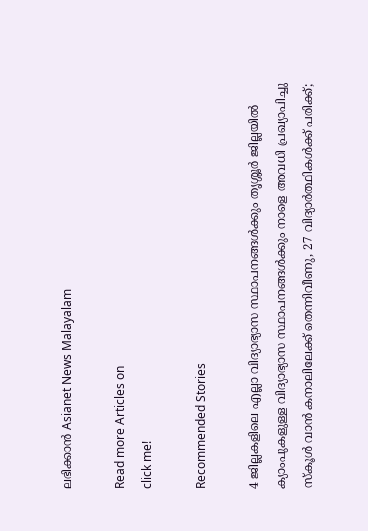ലഭിക്കാൻ Asianet News Malayalam

Read more Articles on
click me!

Recommended Stories

4 ജില്ലകളിലെ എല്ലാ വിദ്യാഭ്യാസ സ്ഥാപനങ്ങൾക്കും തൃശ്ശൂർ ജില്ലയിൽ ക്യാംപുകളുള്ള വിദ്യാഭ്യാസ സ്ഥാപനങ്ങൾക്കും നാളെ അവധി പ്രഖ്യാപിച്ചു
സ്കൂൾ വാന്‍ കനാലിലേക്ക് തെന്നിവീണു, 27 വിദ്യാര്‍ത്ഥികള്‍ക്ക് പരിക്ക്;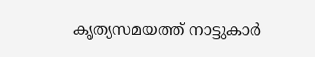കൃത്യസമയത്ത് നാട്ടുകാർ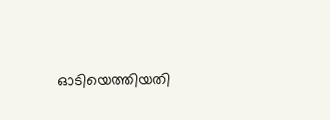ഓടിയെത്തിയതി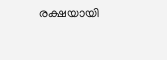രക്ഷയായി